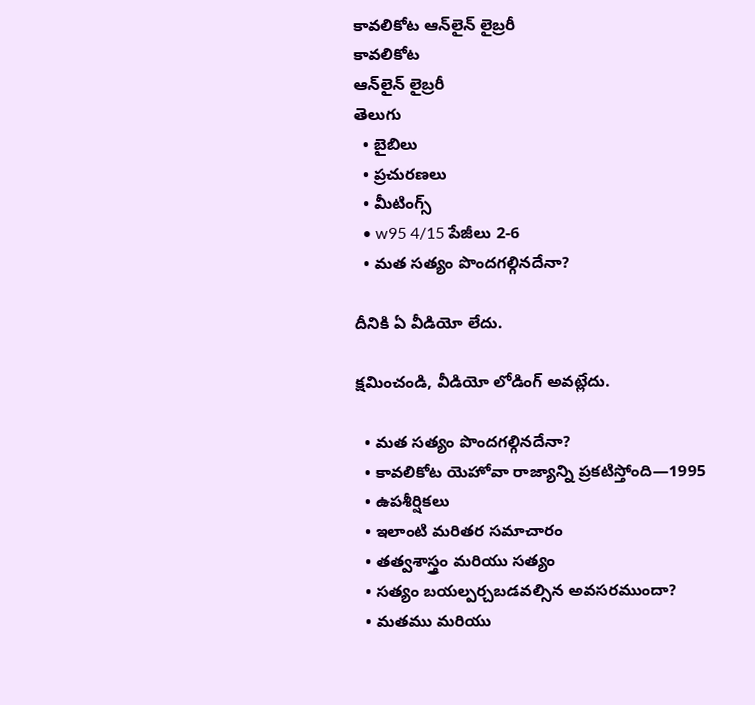కావలికోట ఆన్‌లైన్‌ లైబ్రరీ
కావలికోట
ఆన్‌లైన్‌ లైబ్రరీ
తెలుగు
  • బైబిలు
  • ప్రచురణలు
  • మీటింగ్స్‌
  • w95 4/15 పేజీలు 2-6
  • మత సత్యం పొందగల్గినదేనా?

దీనికి ఏ వీడియో లేదు.

క్షమించండి, వీడియో లోడింగ్‌ అవట్లేదు.

  • మత సత్యం పొందగల్గినదేనా?
  • కావలికోట యెహోవా రాజ్యాన్ని ప్రకటిస్తోంది—1995
  • ఉపశీర్షికలు
  • ఇలాంటి మరితర సమాచారం
  • తత్వశాస్త్రం మరియు సత్యం
  • సత్యం బయల్పర్చబడవల్సిన అవసరముందా?
  • మతము మరియు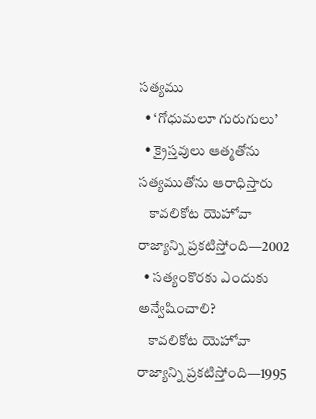సత్యము
  • ‘గోధుమలూ గురుగులు’
  • క్రైస్తవులు ఆత్మతోను సత్యముతోను ఆరాధిస్తారు
    కావలికోట యెహోవా రాజ్యాన్ని ప్రకటిస్తోంది—2002
  • సత్యంకొరకు ఎందుకు అన్వేషించాలి?
    కావలికోట యెహోవా రాజ్యాన్ని ప్రకటిస్తోంది—1995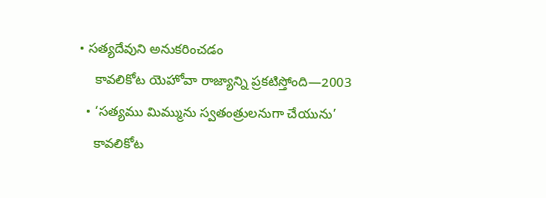• సత్యదేవుని అనుకరించడం
    కావలికోట యెహోవా రాజ్యాన్ని ప్రకటిస్తోంది—2003
  • ‘సత్యము మిమ్మును స్వతంత్రులనుగా చేయును’
    కావలికోట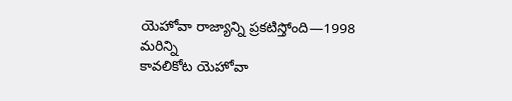యెహోవా రాజ్యాన్ని ప్రకటిస్తోంది—1998
మరిన్ని
కావలికోట యెహోవా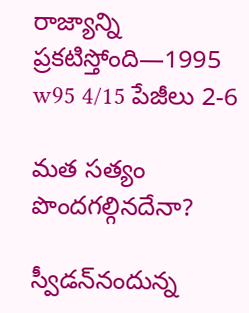రాజ్యాన్ని ప్రకటిస్తోంది—1995
w95 4/15 పేజీలు 2-6

మత సత్యం పొందగల్గినదేనా?

స్వీడన్‌నందున్న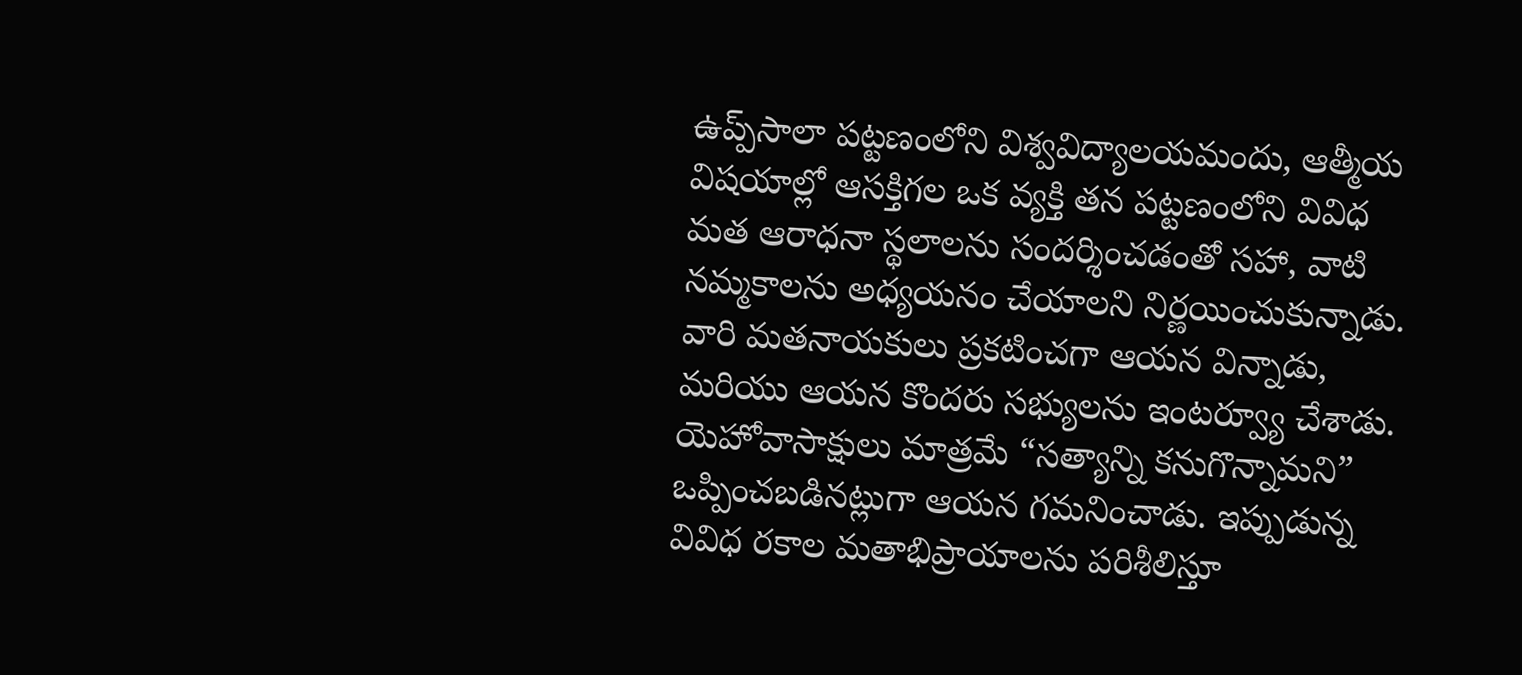ఉప్ప్‌సాలా పట్టణంలోని విశ్వవిద్యాలయమందు, ఆత్మీయ విషయాల్లో ఆసక్తిగల ఒక వ్యక్తి తన పట్టణంలోని వివిధ మత ఆరాధనా స్థలాలను సందర్శించడంతో సహా, వాటి నమ్మకాలను అధ్యయనం చేయాలని నిర్ణయించుకున్నాడు. వారి మతనాయకులు ప్రకటించగా ఆయన విన్నాడు, మరియు ఆయన కొందరు సభ్యులను ఇంటర్వ్యూ చేశాడు. యెహోవాసాక్షులు మాత్రమే “సత్యాన్ని కనుగొన్నామని” ఒప్పించబడినట్లుగా ఆయన గమనించాడు. ఇప్పుడున్న వివిధ రకాల మతాభిప్రాయాలను పరిశీలిస్తూ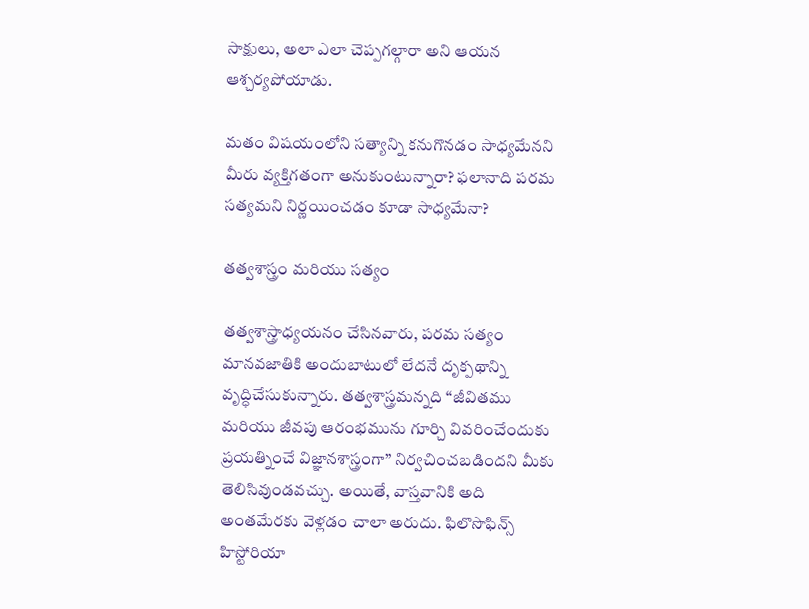సాక్షులు, అలా ఎలా చెప్పగల్గారా అని ఆయన ఆశ్చర్యపోయాడు.

మతం విషయంలోని సత్యాన్ని కనుగొనడం సాధ్యమేనని మీరు వ్యక్తిగతంగా అనుకుంటున్నారా? ఫలానాది పరమ సత్యమని నిర్ణయించడం కూడా సాధ్యమేనా?

తత్వశాస్త్రం మరియు సత్యం

తత్వశాస్త్రాధ్యయనం చేసినవారు, పరమ సత్యం మానవజాతికి అందుబాటులో లేదనే దృక్పథాన్ని వృద్ధిచేసుకున్నారు. తత్వశాస్త్రమన్నది “జీవితము మరియు జీవపు ఆరంభమును గూర్చి వివరించేందుకు ప్రయత్నించే విజ్ఞానశాస్త్రంగా” నిర్వచించబడిందని మీకు తెలిసివుండవచ్చు. అయితే, వాస్తవానికి అది అంతమేరకు వెళ్లడం చాలా అరుదు. ఫిలొసొఫిన్స్‌ హిస్టోరియా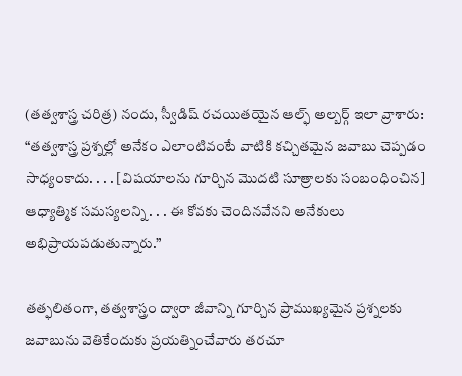(తత్వశాస్త్ర చరిత్ర) నందు, స్వీడిష్‌ రచయితయైన ఆల్ఫ్‌ అల్బర్గ్‌ ఇలా వ్రాశారు: “తత్వశాస్త్ర ప్రశ్నల్లో అనేకం ఎలాంటివంటే వాటికి కచ్చితమైన జవాబు చెప్పడం సాధ్యంకాదు. . . . [విషయాలను గూర్చిన మొదటి సూత్రాలకు సంబంధించిన] ఆధ్యాత్మిక సమస్యలన్ని . . . ఈ కోవకు చెందినవేనని అనేకులు అభిప్రాయపడుతున్నారు.”

తత్ఫలితంగా, తత్వశాస్త్రం ద్వారా జీవాన్ని గూర్చిన ప్రాముఖ్యమైన ప్రశ్నలకు జవాబును వెతికేందుకు ప్రయత్నించేవారు తరచూ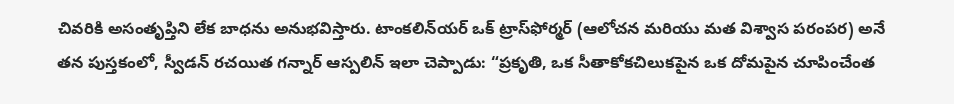చివరికి అసంతృప్తిని లేక బాధను అనుభవిస్తారు. టాంకలిన్‌యర్‌ ఒక్‌ ట్రాస్‌ఫోర్మర్‌ (ఆలోచన మరియు మత విశ్వాస పరంపర) అనే తన పుస్తకంలో, స్వీడన్‌ రచయిత గన్నార్‌ ఆస్పలిన్‌ ఇలా చెప్పాడు: “ప్రకృతి, ఒక సీతాకోకచిలుకపైన ఒక దోమపైన చూపించేంత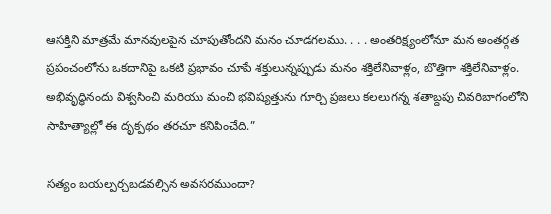ఆసక్తిని మాత్రమే మానవులపైన చూపుతోందని మనం చూడగలము. . . . అంతరిక్ష్యంలోనూ మన అంతర్గత ప్రపంచంలోను ఒకదానిపై ఒకటి ప్రభావం చూపే శక్తులున్నప్పుడు మనం శక్తిలేనివాళ్లం, బొత్తిగా శక్తిలేనివాళ్లం. అభివృద్ధినందు విశ్వసించి మరియు మంచి భవిష్యత్తును గూర్చి ప్రజలు కలలుగన్న శతాబ్దపు చివరిబాగంలోని సాహిత్యాల్లో ఈ దృక్పథం తరచూ కనిపించేది.”

సత్యం బయల్పర్చబడవల్సిన అవసరముందా?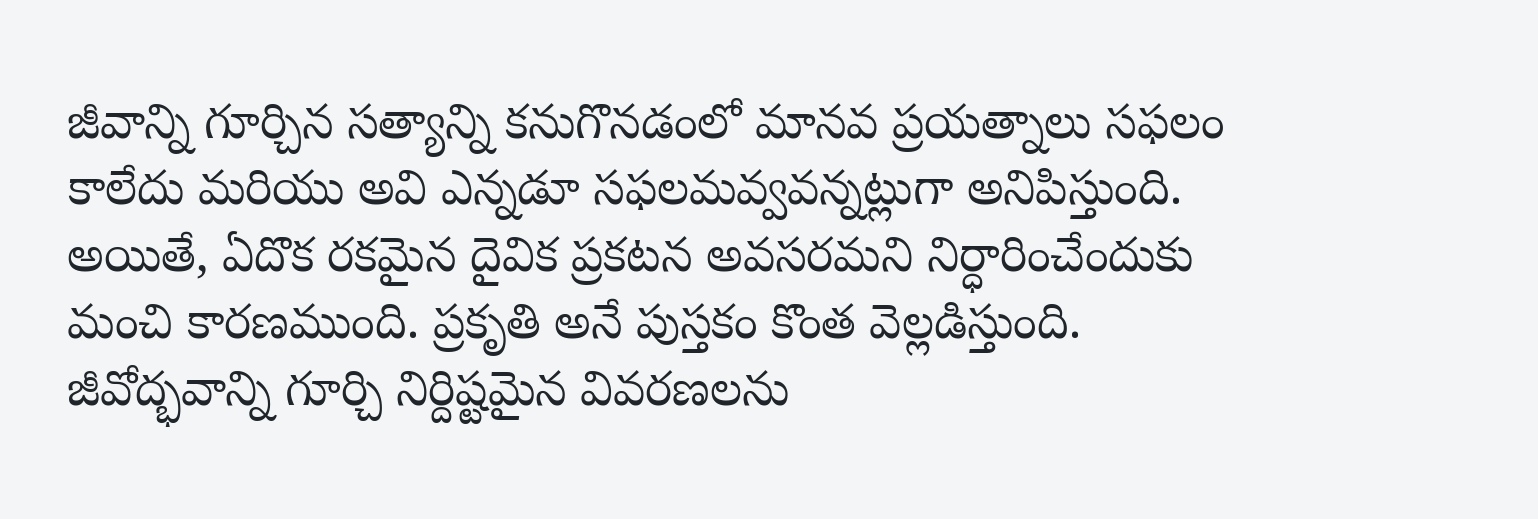జీవాన్ని గూర్చిన సత్యాన్ని కనుగొనడంలో మానవ ప్రయత్నాలు సఫలం కాలేదు మరియు అవి ఎన్నడూ సఫలమవ్వవన్నట్లుగా అనిపిస్తుంది. అయితే, ఏదొక రకమైన దైవిక ప్రకటన అవసరమని నిర్ధారించేందుకు మంచి కారణముంది. ప్రకృతి అనే పుస్తకం కొంత వెల్లడిస్తుంది. జీవోద్భవాన్ని గూర్చి నిర్దిష్టమైన వివరణలను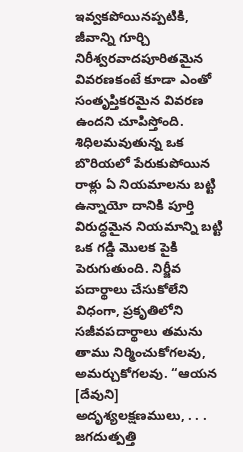ఇవ్వకపోయినప్పటికి, జీవాన్ని గూర్చి నిరీశ్వరవాదపూరితమైన వివరణకంటే కూడా ఎంతో సంతృప్తికరమైన వివరణ ఉందని చూపిస్తోంది. శిధిలమవుతున్న ఒక బొరియలో పేరుకుపోయిన రాళ్లు ఏ నియమాలను బట్టి ఉన్నాయో దానికి పూర్తి విరుద్ధమైన నియమాన్ని బట్టి ఒక గడ్డి మొలక పైకి పెరుగుతుంది. నిర్జీవ పదార్థాలు చేసుకోలేని విధంగా, ప్రకృతిలోని సజీవపదార్థాలు తమను తాము నిర్మించుకోగలవు, అమర్చుకోగలవు. “ఆయన [దేవుని] అదృశ్యలక్షణములు, . . . జగదుత్పత్తి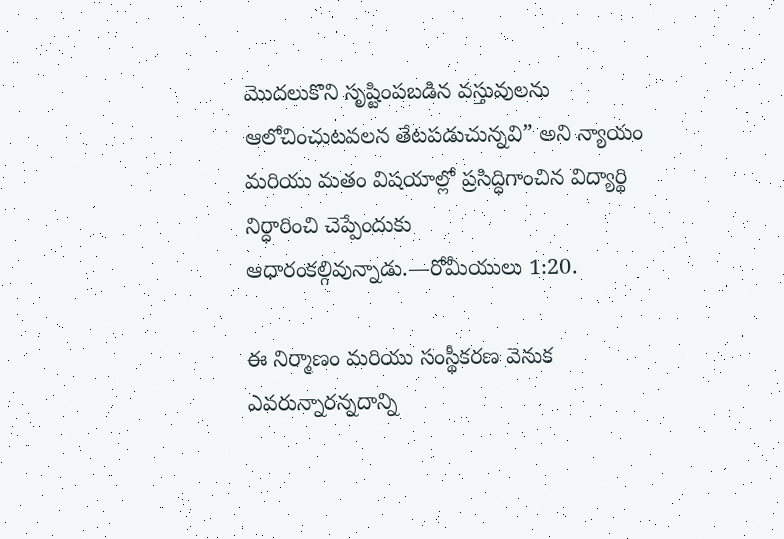మొదలుకొని సృష్టింపబడిన వస్తువులను ఆలోచించుటవలన తేటపడుచున్నవి” అని న్యాయం మరియు మతం విషయాల్లో ప్రసిద్ధిగాంచిన విద్యార్థి నిర్ధారించి చెప్పేందుకు ఆధారంకల్గివున్నాడు.—రోమీయులు 1:20.

ఈ నిర్మాణం మరియు సంస్థీకరణ వెనుక ఎవరున్నారన్నదాన్ని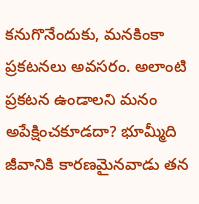కనుగొనేందుకు, మనకింకా ప్రకటనలు అవసరం. అలాంటి ప్రకటన ఉండాలని మనం అపేక్షించకూడదా? భూమ్మీది జీవానికి కారణమైనవాడు తన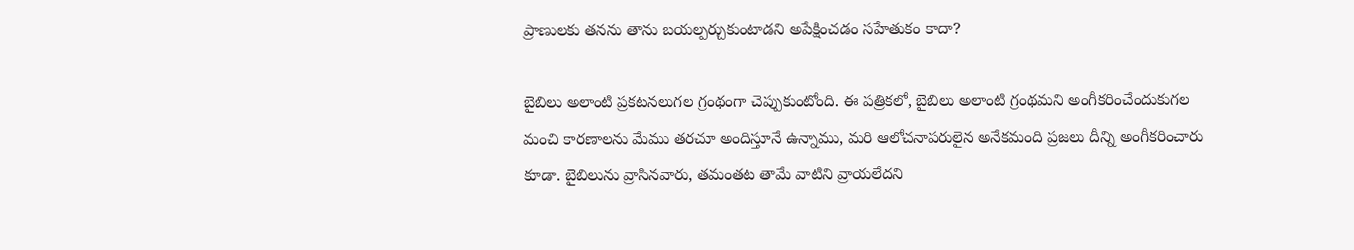ప్రాణులకు తనను తాను బయల్పర్చుకుంటాడని అపేక్షించడం సహేతుకం కాదా?

బైబిలు అలాంటి ప్రకటనలుగల గ్రంథంగా చెప్పుకుంటోంది. ఈ పత్రికలో, బైబిలు అలాంటి గ్రంథమని అంగీకరించేందుకుగల మంచి కారణాలను మేము తరచూ అందిస్తూనే ఉన్నాము, మరి ఆలోచనాపరులైన అనేకమంది ప్రజలు దీన్ని అంగీకరించారు కూడా. బైబిలును వ్రాసినవారు, తమంతట తామే వాటిని వ్రాయలేదని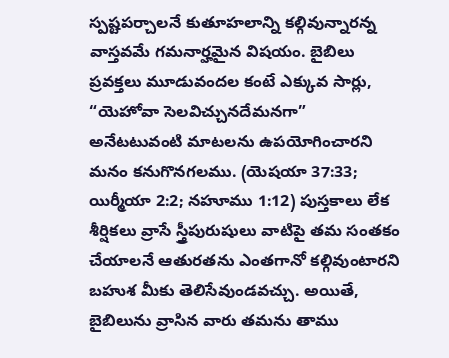స్పష్టపర్చాలనే కుతూహలాన్ని కల్గివున్నారన్న వాస్తవమే గమనార్హమైన విషయం. బైబిలు ప్రవక్తలు మూడువందల కంటే ఎక్కువ సార్లు, “యెహోవా సెలవిచ్చునదేమనగా” అనేటటువంటి మాటలను ఉపయోగించారని మనం కనుగొనగలము. (యెషయా 37:33; యిర్మీయా 2:2; నహూము 1:12) పుస్తకాలు లేక శీర్షికలు వ్రాసే స్త్రీపురుషులు వాటిపై తమ సంతకం చేయాలనే ఆతురతను ఎంతగానో కల్గివుంటారని బహుశ మీకు తెలిసేవుండవచ్చు. అయితే, బైబిలును వ్రాసిన వారు తమను తాము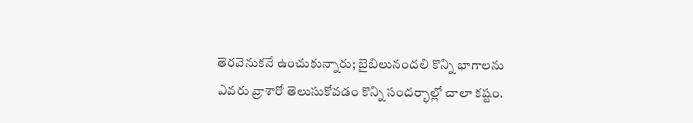తెరవెనుకనే ఉంచుకున్నారు; బైబిలునందలి కొన్ని భాగాలను ఎవరు వ్రాశారో తెలుసుకోవడం కొన్ని సందర్భాల్లో చాలా కష్టం.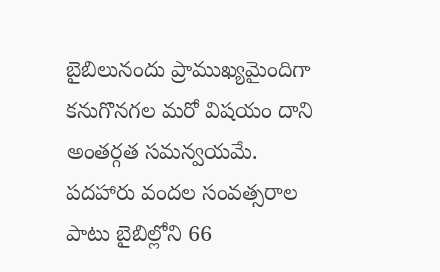బైబిలునందు ప్రాముఖ్యమైందిగా కనుగొనగల మరో విషయం దాని అంతర్గత సమన్వయమే. పదహారు వందల సంవత్సరాల పాటు బైబిల్లోని 66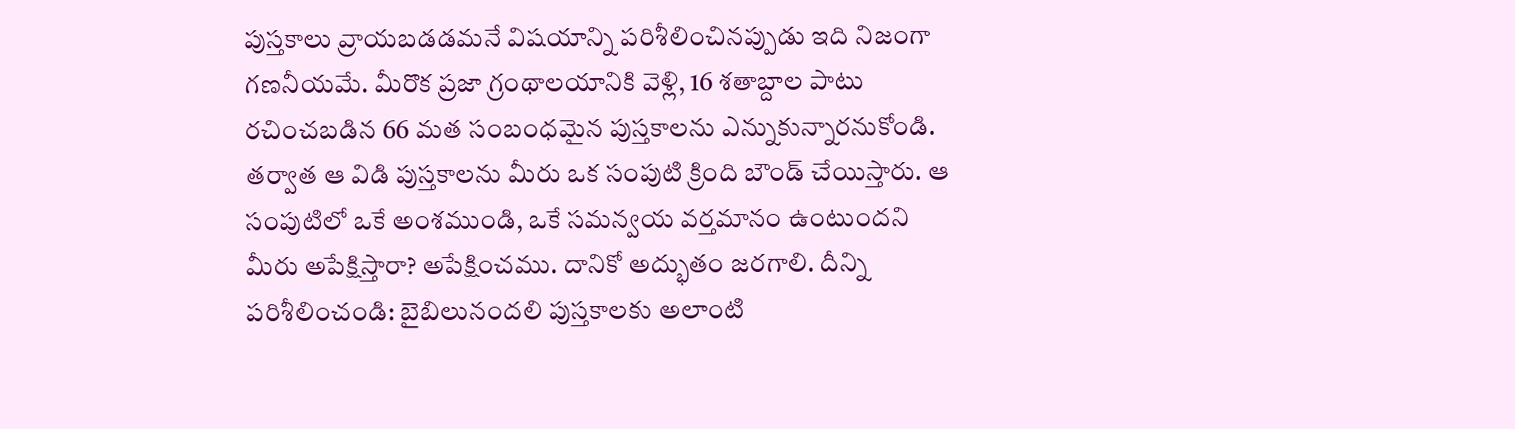పుస్తకాలు వ్రాయబడడమనే విషయాన్ని పరిశీలించినప్పుడు ఇది నిజంగా గణనీయమే. మీరొక ప్రజా గ్రంథాలయానికి వెళ్లి, 16 శతాబ్దాల పాటు రచించబడిన 66 మత సంబంధమైన పుస్తకాలను ఎన్నుకున్నారనుకోండి. తర్వాత ఆ విడి పుస్తకాలను మీరు ఒక సంపుటి క్రింది బౌండ్‌ చేయిస్తారు. ఆ సంపుటిలో ఒకే అంశముండి, ఒకే సమన్వయ వర్తమానం ఉంటుందని మీరు అపేక్షిస్తారా? అపేక్షించము. దానికో అద్భుతం జరగాలి. దీన్ని పరిశీలించండి: బైబిలునందలి పుస్తకాలకు అలాంటి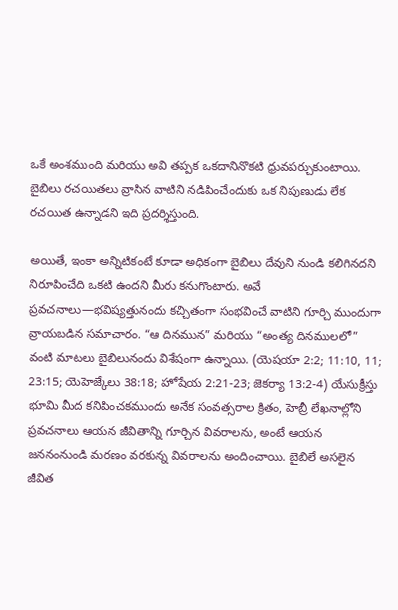ఒకే అంశముంది మరియు అవి తప్పక ఒకదానినొకటి ధ్రువపర్చుకుంటాయి. బైబిలు రచయితలు వ్రాసిన వాటిని నడిపించేందుకు ఒక నిపుణుడు లేక రచయిత ఉన్నాడని ఇది ప్రదర్శిస్తుంది.

అయితే, ఇంకా అన్నిటికంటే కూడా అధికంగా బైబిలు దేవుని నుండి కలిగినదని నిరూపించేది ఒకటి ఉందని మీరు కనుగొంటారు. అవే ప్రవచనాలు—భవిష్యత్తునందు కచ్చితంగా సంభవించే వాటిని గూర్చి ముందుగా వ్రాయబడిన సమాచారం. “ఆ దినమున” మరియు “అంత్య దినములలో” వంటి మాటలు బైబిలునందు విశేషంగా ఉన్నాయి. (యెషయా 2:2; 11:10, 11; 23:15; యెహెజ్కేలు 38:18; హోషేయ 2:21-23; జెకర్యా 13:2-4) యేసుక్రీస్తు భూమి మీద కనిపించకముందు అనేక సంవత్సరాల క్రితం, హెబ్రీ లేఖనాల్లోని ప్రవచనాలు ఆయన జీవితాన్ని గూర్చిన వివరాలను, అంటే ఆయన జననంనుండి మరణం వరకున్న వివరాలను అందించాయి. బైబిలే అసలైన జీవిత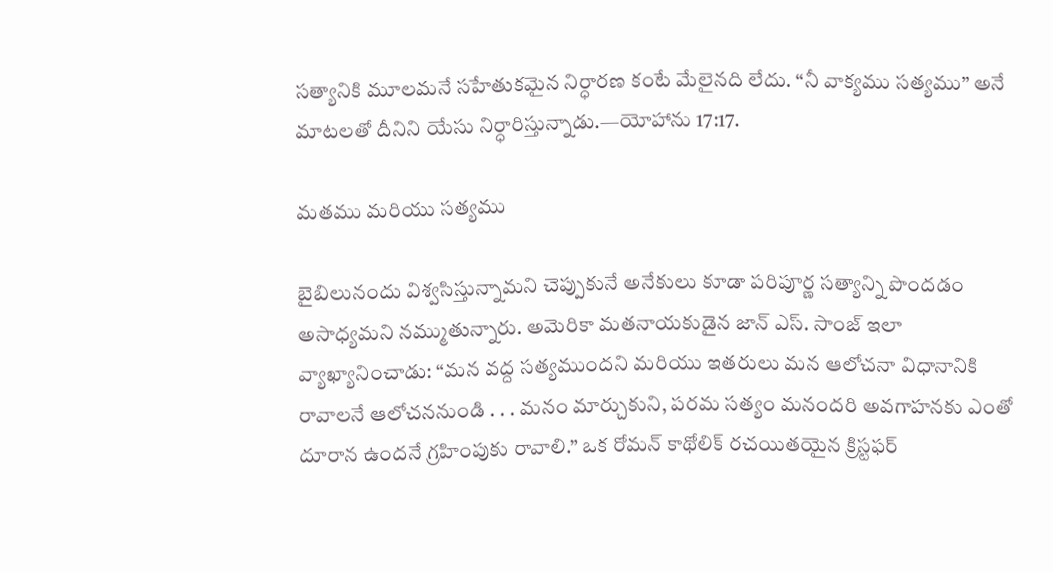సత్యానికి మూలమనే సహేతుకమైన నిర్ధారణ కంటే మేలైనది లేదు. “నీ వాక్యము సత్యము” అనే మాటలతో దీనిని యేసు నిర్ధారిస్తున్నాడు.—యోహాను 17:17.

మతము మరియు సత్యము

బైబిలునందు విశ్వసిస్తున్నామని చెప్పుకునే అనేకులు కూడా పరిపూర్ణ సత్యాన్ని పొందడం అసాధ్యమని నమ్ముతున్నారు. అమెరికా మతనాయకుడైన జాన్‌ ఎస్‌. సాంజ్‌ ఇలా వ్యాఖ్యానించాడు: “మన వద్ద సత్యముందని మరియు ఇతరులు మన ఆలోచనా విధానానికి రావాలనే ఆలోచననుండి . . . మనం మార్చుకుని, పరమ సత్యం మనందరి అవగాహనకు ఎంతో దూరాన ఉందనే గ్రహింపుకు రావాలి.” ఒక రోమన్‌ కాథోలిక్‌ రచయితయైన క్రిస్టఫర్‌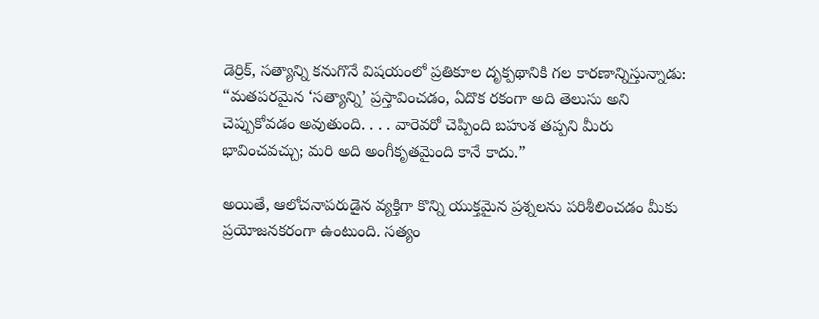డెర్రిక్‌, సత్యాన్ని కనుగొనే విషయంలో ప్రతికూల దృక్పథానికి గల కారణాన్నిస్తున్నాడు: “మతపరమైన ‘సత్యాన్ని’ ప్రస్తావించడం, ఏదొక రకంగా అది తెలుసు అని చెప్పుకోవడం అవుతుంది. . . . వారెవరో చెప్పింది బహుశ తప్పని మీరు భావించవచ్చు; మరి అది అంగీకృతమైంది కానే కాదు.”

అయితే, ఆలోచనాపరుడైన వ్యక్తిగా కొన్ని యుక్తమైన ప్రశ్నలను పరిశీలించడం మీకు ప్రయోజనకరంగా ఉంటుంది. సత్యం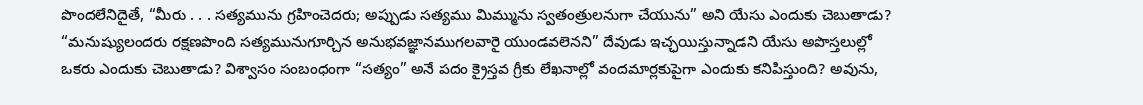పొందలేనిదైతే, “మీరు . . . సత్యమును గ్రహించెదరు; అప్పుడు సత్యము మిమ్మును స్వతంత్రులనుగా చేయును” అని యేసు ఎందుకు చెబుతాడు? “మనుష్యులందరు రక్షణపొంది సత్యమునుగూర్చిన అనుభవజ్ఞానముగలవారై యుండవలెనని” దేవుడు ఇచ్ఛయిస్తున్నాడని యేసు అపొస్తలుల్లో ఒకరు ఎందుకు చెబుతాడు? విశ్వాసం సంబంధంగా “సత్యం” అనే పదం క్రైస్తవ గ్రీకు లేఖనాల్లో వందమార్లకుపైగా ఎందుకు కనిపిస్తుంది? అవును,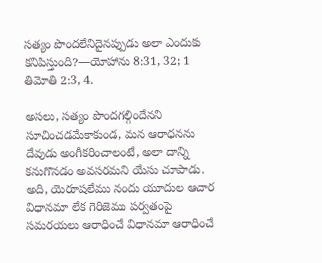సత్యం పొందలేనిదైనప్పుడు అలా ఎందుకు కనిపిస్తుంది?—యోహాను 8:31, 32; 1 తిమోతి 2:3, 4.

అసలు, సత్యం పొందగల్గిందేనని సూచించడమేకాకుండ, మన ఆరాధనను దేవుడు అంగీకరించాలంటే, అలా దాన్ని కనుగొనడం అవసరమని యేసు చూపాడు. అది, యెరూషలేము నందు యూదుల ఆచార విధానమా లేక గెరిజెము పర్వతంపై సమరయలు ఆరాధించే విధానమా ఆరాధించే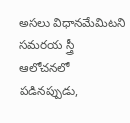అసలు విధానమేమిటని సమరయ స్త్రీ ఆలోచనలో పడినప్పుడు,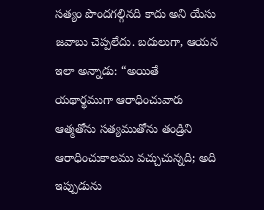సత్యం పొందగల్గినది కాదు అని యేసు జవాబు చెప్పలేదు. బదులుగా, ఆయన ఇలా అన్నాడు: “అయితే యథార్థముగా ఆరాధించువారు ఆత్మతోను సత్యముతోను తండ్రిని ఆరాధించుకాలము వచ్చుచున్నది; అది ఇప్పుడును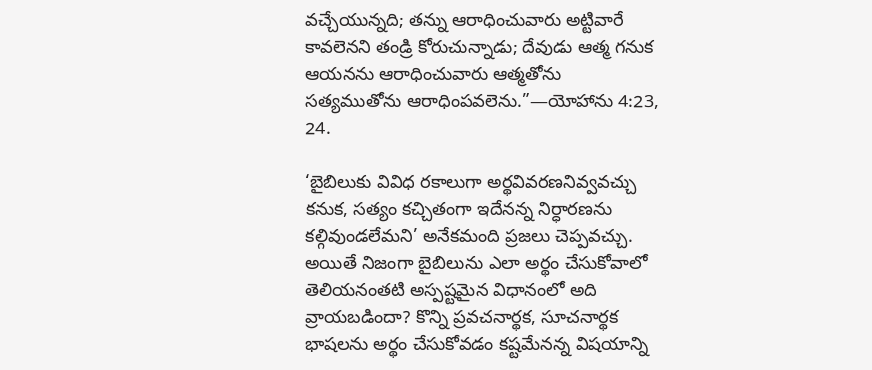వచ్చేయున్నది; తన్ను ఆరాధించువారు అట్టివారే కావలెనని తండ్రి కోరుచున్నాడు; దేవుడు ఆత్మ గనుక ఆయనను ఆరాధించువారు ఆత్మతోను సత్యముతోను ఆరాధింపవలెను.”—యోహాను 4:23, 24.

‘బైబిలుకు వివిధ రకాలుగా అర్థవివరణనివ్వవచ్చు కనుక, సత్యం కచ్చితంగా ఇదేనన్న నిర్ధారణను కల్గివుండలేమని’ అనేకమంది ప్రజలు చెప్పవచ్చు. అయితే నిజంగా బైబిలును ఎలా అర్థం చేసుకోవాలో తెలియనంతటి అస్పష్టమైన విధానంలో అది వ్రాయబడిందా? కొన్ని ప్రవచనార్థక, సూచనార్థక భాషలను అర్థం చేసుకోవడం కష్టమేనన్న విషయాన్ని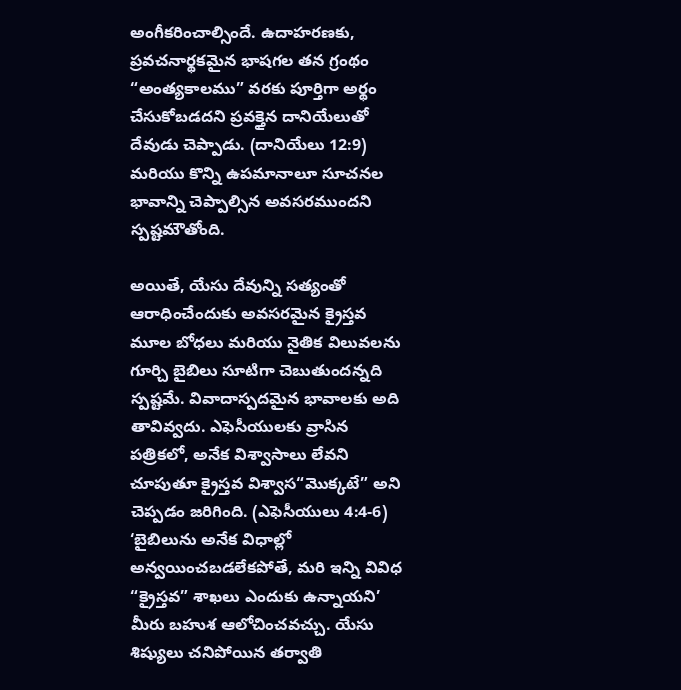అంగీకరించాల్సిందే. ఉదాహరణకు, ప్రవచనార్థకమైన భాషగల తన గ్రంథం “అంత్యకాలము” వరకు పూర్తిగా అర్థం చేసుకోబడదని ప్రవక్తైన దానియేలుతో దేవుడు చెప్పాడు. (దానియేలు 12:9) మరియు కొన్ని ఉపమానాలూ సూచనల భావాన్ని చెప్పాల్సిన అవసరముందని స్పష్టమౌతోంది.

అయితే, యేసు దేవున్ని సత్యంతో ఆరాధించేందుకు అవసరమైన క్రైస్తవ మూల బోధలు మరియు నైతిక విలువలను గూర్చి బైబిలు సూటిగా చెబుతుందన్నది స్పష్టమే. వివాదాస్పదమైన భావాలకు అది తావివ్వదు. ఎఫెసీయులకు వ్రాసిన పత్రికలో, అనేక విశ్వాసాలు లేవని చూపుతూ క్రైస్తవ విశ్వాస“మొక్కటే” అని చెప్పడం జరిగింది. (ఎఫెసీయులు 4:4-6) ‘బైబిలును అనేక విధాల్లో అన్వయించబడలేకపోతే, మరి ఇన్ని వివిధ “క్రైస్తవ” శాఖలు ఎందుకు ఉన్నాయని’ మీరు బహుశ ఆలోచించవచ్చు. యేసు శిష్యులు చనిపోయిన తర్వాతి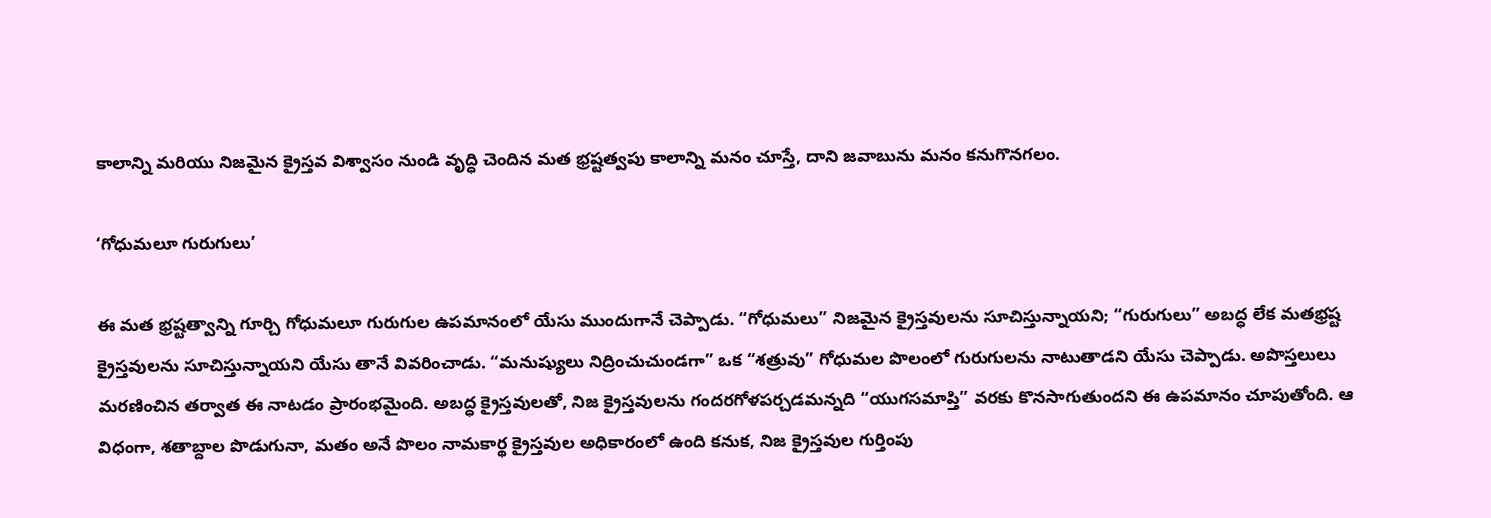కాలాన్ని మరియు నిజమైన క్రైస్తవ విశ్వాసం నుండి వృద్ధి చెందిన మత భ్రష్టత్వపు కాలాన్ని మనం చూస్తే, దాని జవాబును మనం కనుగొనగలం.

‘గోధుమలూ గురుగులు’

ఈ మత భ్రష్టత్వాన్ని గూర్చి గోధుమలూ గురుగుల ఉపమానంలో యేసు ముందుగానే చెప్పాడు. “గోధుమలు” నిజమైన క్రైస్తవులను సూచిస్తున్నాయని; “గురుగులు” అబద్ధ లేక మతభ్రష్ట క్రైస్తవులను సూచిస్తున్నాయని యేసు తానే వివరించాడు. “మనుష్యులు నిద్రించుచుండగా” ఒక “శత్రువు” గోధుమల పొలంలో గురుగులను నాటుతాడని యేసు చెప్పాడు. అపొస్తలులు మరణించిన తర్వాత ఈ నాటడం ప్రారంభమైంది. అబద్ధ క్రైస్తవులతో, నిజ క్రైస్తవులను గందరగోళపర్చడమన్నది “యుగసమాప్తి” వరకు కొనసాగుతుందని ఈ ఉపమానం చూపుతోంది. ఆ విధంగా, శతాబ్దాల పొడుగునా, మతం అనే పొలం నామకార్థ క్రైస్తవుల అధికారంలో ఉంది కనుక, నిజ క్రైస్తవుల గుర్తింపు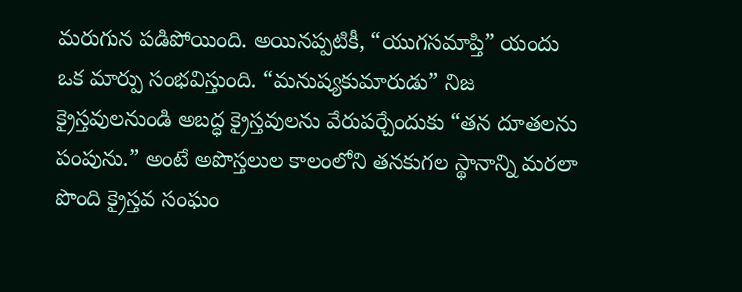మరుగున పడిపోయింది. అయినప్పటికీ, “యుగసమాప్తి” యందు ఒక మార్పు సంభవిస్తుంది. “మనుష్యకుమారుడు” నిజ క్రైస్తవులనుండి అబద్ధ క్రైస్తవులను వేరుపర్చేందుకు “తన దూతలను పంపును.” అంటే అపొస్తలుల కాలంలోని తనకుగల స్థానాన్ని మరలా పొంది క్రైస్తవ సంఘం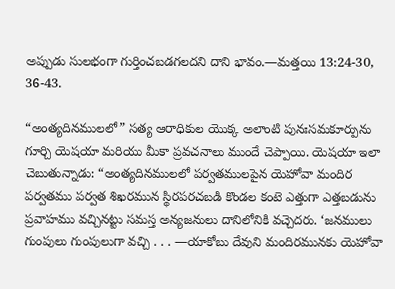అప్పుడు సులభంగా గుర్తించబడగలదని దాని భావం.—మత్తయి 13:24-30, 36-43.

“అంత్యదినములలో” సత్య ఆరాధికుల యొక్క అలాంటి పునఃసమకూర్పును గూర్చి యెషయా మరియు మీకా ప్రవచనాలు ముందే చెప్పాయి. యెషయా ఇలా చెబుతున్నాడు: “అంత్యదినములలో పర్వతములపైన యెహోవా మందిర పర్వతము పర్వత శిఖరమున స్థిరపరచబడి కొండల కంటె ఎత్తుగా ఎత్తబడును ప్రవాహము వచ్చినట్టు సమస్త అన్యజనులు దానిలోనికి వచ్చెదరు. ‘జనములు గుంపులు గుంపులుగా వచ్చి . . . —యాకోబు దేవుని మందిరమునకు యెహోవా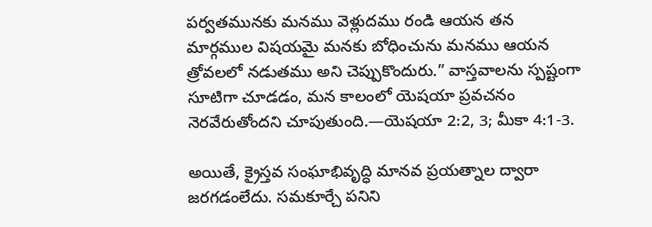పర్వతమునకు మనము వెళ్లుదము రండి ఆయన తన మార్గముల విషయమై మనకు బోధించును మనము ఆయన త్రోవలలో నడుతము అని చెప్పుకొందురు.” వాస్తవాలను స్పష్టంగా సూటిగా చూడడం, మన కాలంలో యెషయా ప్రవచనం నెరవేరుతోందని చూపుతుంది.—యెషయా 2:2, 3; మీకా 4:1-3.

అయితే, క్రైస్తవ సంఘాభివృద్ధి మానవ ప్రయత్నాల ద్వారా జరగడంలేదు. సమకూర్చే పనిని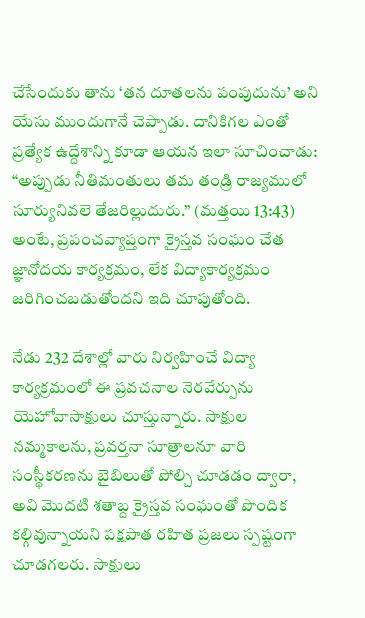చేసేందుకు తాను ‘తన దూతలను పంపుదును’ అని యేసు ముందుగానే చెప్పాడు. దానికిగల ఎంతో ప్రత్యేక ఉద్దేశాన్ని కూడా ఆయన ఇలా సూచించాడు: “అప్పుడు నీతిమంతులు తమ తండ్రి రాజ్యములో సూర్యునివలె తేజరిల్లుదురు.” (మత్తయి 13:43) అంటే, ప్రపంచవ్యాప్తంగా క్రైస్తవ సంఘం చేత జ్ఞానోదయ కార్యక్రమం, లేక విద్యాకార్యక్రమం జరిగించబడుతోందని ఇది చూపుతోంది.

నేడు 232 దేశాల్లో వారు నిర్వహించే విద్యా కార్యక్రమంలో ఈ ప్రవచనాల నెరవేర్పును యెహోవాసాక్షులు చూస్తున్నారు. సాక్షుల నమ్మకాలను, ప్రవర్తనా సూత్రాలనూ వారి సంస్థీకరణను బైబిలుతో పోల్చి చూడడం ద్వారా, అవి మొదటి శతాబ్ద క్రైస్తవ సంఘంతో పొందిక కల్గివున్నాయని పక్షపాత రహిత ప్రజలు స్పష్టంగా చూడగలరు. సాక్షులు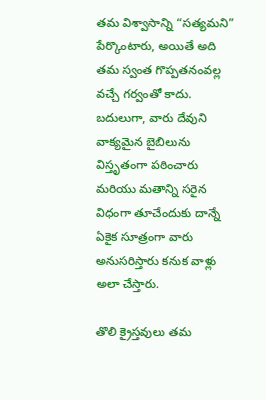తమ విశ్వాసాన్ని “సత్యమని” పేర్కొంటారు, అయితే అది తమ స్వంత గొప్పతనంవల్ల వచ్చే గర్వంతో కాదు. బదులుగా, వారు దేవుని వాక్యమైన బైబిలును విస్తృతంగా పఠించారు మరియు మతాన్ని సరైన విధంగా తూచేందుకు దాన్నే ఏకైక సూత్రంగా వారు అనుసరిస్తారు కనుక వాళ్లు అలా చేస్తారు.

తొలి క్రైస్తవులు తమ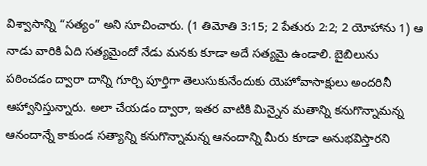విశ్వాసాన్ని “సత్యం” అని సూచించారు. (1 తిమోతి 3:15; 2 పేతురు 2:2; 2 యోహాను 1) ఆ నాడు వారికి ఏది సత్యమైందో నేడు మనకు కూడా అదే సత్యమై ఉండాలి. బైబిలును పఠించడం ద్వారా దాన్ని గూర్చి పూర్తిగా తెలుసుకునేందుకు యెహోవాసాక్షులు అందరినీ ఆహ్వానిస్తున్నారు. అలా చేయడం ద్వారా, ఇతర వాటికి మిన్నైన మతాన్ని కనుగొన్నామన్న ఆనందాన్నే కాకుండ సత్యాన్ని కనుగొన్నామన్న ఆనందాన్ని మీరు కూడా అనుభవిస్తారని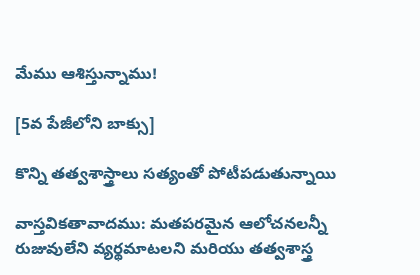మేము ఆశిస్తున్నాము!

[5వ పేజీలోని బాక్సు]

కొన్ని తత్వశాస్త్రాలు సత్యంతో పోటీపడుతున్నాయి

వాస్తవికతావాదము: మతపరమైన ఆలోచనలన్నీ రుజువులేని వ్యర్థమాటలని మరియు తత్వశాస్త్ర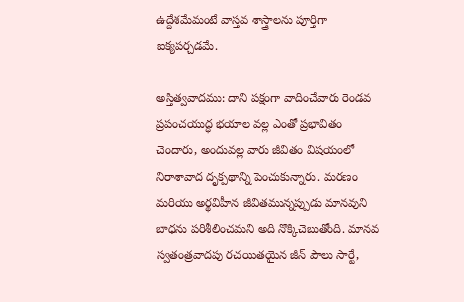ఉద్దేశమేమంటే వాస్తవ శాస్త్రాలను పూర్తిగా ఐక్యపర్చడమే.

అస్తిత్వవాదము: దాని పక్షంగా వాదించేవారు రెండవ ప్రపంచయుద్ధ భయాల వల్ల ఎంతో ప్రభావితం చెందారు, అందువల్ల వారు జీవితం విషయంలో నిరాశావాద దృక్పథాన్ని పెంచుకున్నారు. మరణం మరియు అర్థవిహీన జీవితమున్నప్పుడు మానవుని బాధను పరిశీలించమని అది నొక్కిచెబుతోంది. మానవ స్వతంత్రవాదపు రచయితయైన జీన్‌ పౌలు సార్టే,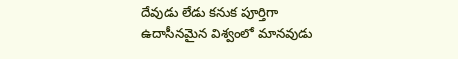దేవుడు లేడు కనుక పూర్తిగా ఉదాసీనమైన విశ్వంలో మానవుడు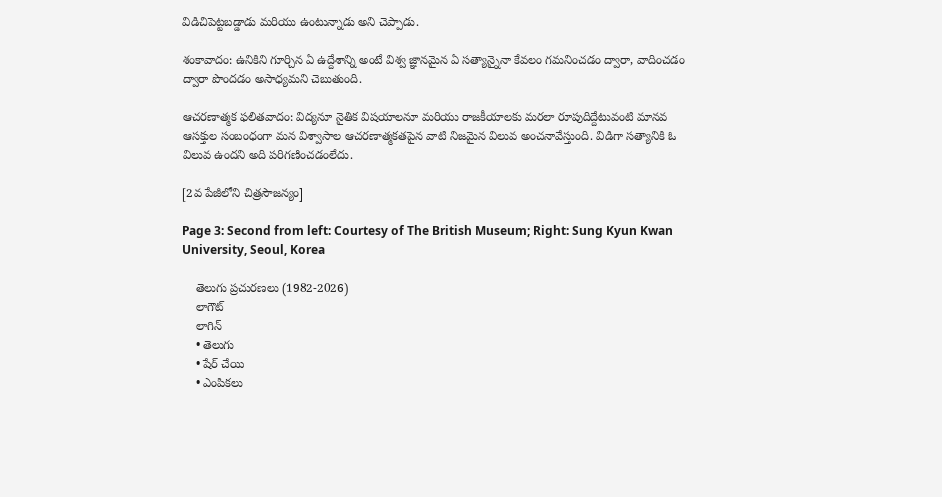విడిచిపెట్టబడ్డాడు మరియు ఉంటున్నాడు అని చెప్పాడు.

శంకావాదం: ఉనికిని గూర్చిన ఏ ఉద్దేశాన్ని అంటే విశ్వ జ్ఞానమైన ఏ సత్యాన్నైనా కేవలం గమనించడం ద్వారా, వాదించడం ద్వారా పొందడం అసాధ్యమని చెబుతుంది.

ఆచరణాత్మక ఫలితవాదం: విద్యనూ నైతిక విషయాలనూ మరియు రాజకీయాలకు మరలా రూపుదిద్దేటువంటి మానవ ఆసక్తుల సంబంధంగా మన విశ్వాసాల ఆచరణాత్మకతపైన వాటి నిజమైన విలువ అంచనావేస్తుంది. విడిగా సత్యానికి ఓ విలువ ఉందని అది పరిగణించడంలేదు.

[2వ పేజీలోని చిత్రసౌజన్యం]

Page 3: Second from left: Courtesy of The British Museum; Right: Sung Kyun Kwan University, Seoul, Korea

    తెలుగు ప్రచురణలు (1982-2026)
    లాగౌట్‌
    లాగిన్‌
    • తెలుగు
    • షేర్ చేయి
    • ఎంపికలు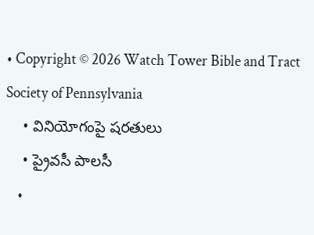• Copyright © 2026 Watch Tower Bible and Tract Society of Pennsylvania
    • వినియోగంపై షరతులు
    • ప్రైవసీ పాలసీ
    •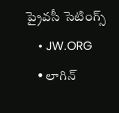ప్రైవసీ సెటింగ్స్‌
    • JW.ORG
    • లాగిన్‌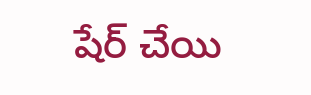షేర్‌ చేయి